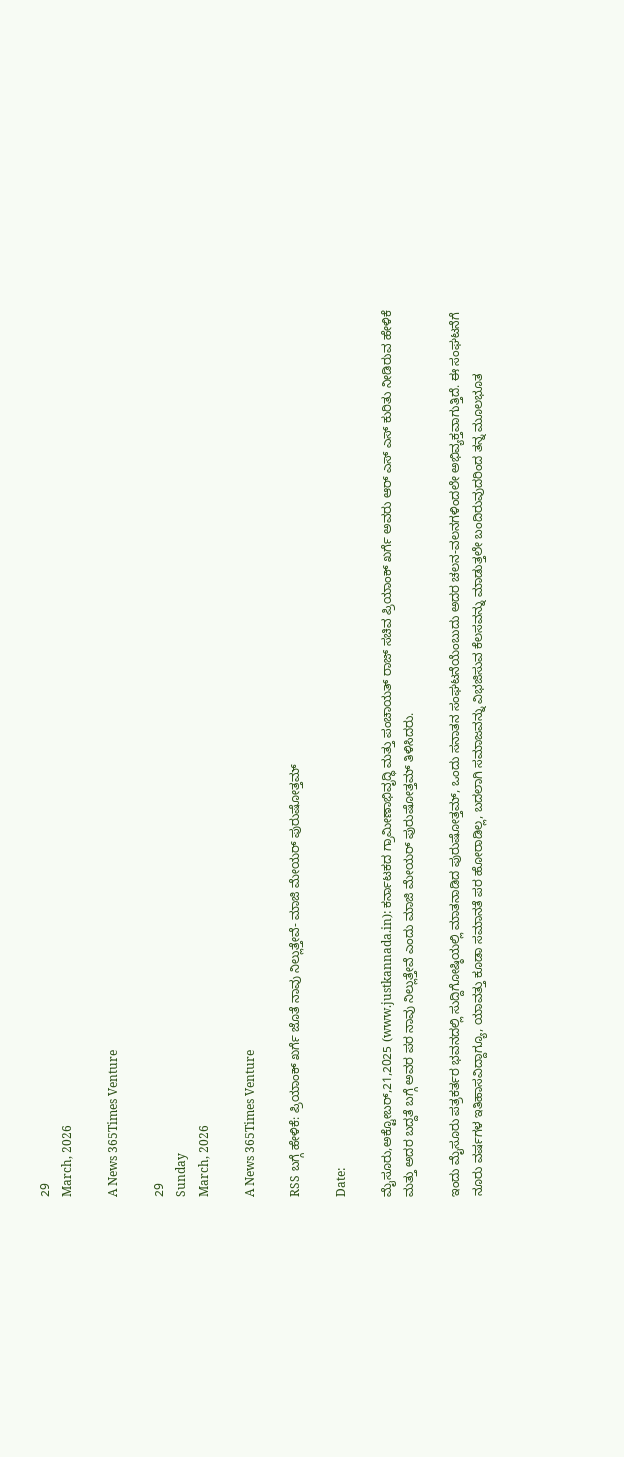29
March, 2026

A News 365Times Venture

29
Sunday
March, 2026

A News 365Times Venture

RSS ಬಗ್ಗೆ ಹೇಳಿಕೆ: ಪ್ರಿಯಾಂಕ್ ಖರ್ಗೆ ಜೊತೆ ನಾವು ನಿಲ್ಲುತ್ತೇವೆ- ಮಾಜಿ ಮೇಯರ್ ಪುರುಷೋತ್ತಮ್

Date:

ಮೈಸೂರು,ಅಕ್ಟೋಬರ್,21,2025 (www.justkannada.in): ಕರ್ನಾಟಕದ ಗ್ರಾಮೀಣಾಭಿವೃದ್ಧಿ ಮತ್ತು ಪಂಚಾಯತ್ ರಾಜ್ ಸಚಿವ ಪ್ರಿಯಾಂಕ್ ಖರ್ಗೆ ಅವರು ಆರ್ ಎಸ್ ಎಸ್ ಕುರಿತು ನೀಡಿರುವ ಹೇಳಿಕೆ ಮತ್ತು ಅದರ ಬದ್ದತೆ ಬಗ್ಗೆ ಅವರ ಪರ ನಾವು ನಿಲ್ಲುತ್ತೇವೆ ಎಂದು ಮಾಜಿ ಮೇಯರ್ ಪುರುಷೋತ್ತಮ್ ತಿಳಿಸಿದರು.

ಇಂದು ಮೈಸೂರು ಪತ್ರಕರ್ತರ ಭವನದಲ್ಲಿ ಸುದ್ದಿಗೋಷ್ಠಿಯಲ್ಲಿ ಮಾತನಾಡಿದ ಪುರುಷೋತ್ತಮ್, ಒಂದು ಸನಾತನ ಸಂಘಟನೆಯೆಂಬುದು ಅದರ ಚಲನ-ವಲನಗಳಿಂದಲೇ ಅಭಿವ್ಯಕ್ತವಾಗುತ್ತಿದೆ. ಈ ಸಂಘಟನೆಗೆ ನೂರು ವರ್ಷಗಳ ಇತಿಹಾಸವಿದ್ದಾಗ್ಯೂ, ಯಾವತ್ತು ಕೂಡಾ ಸಮಾನತೆ ಪರ ಹೋರಾಡಿಲ್ಲ, ಬದಲಾಗಿ ಸಮಾಜವನ್ನು ವಿಭಜಿಸುವ ಕೆಲಸವನ್ನು ಮಾಡುತ್ತಲೇ ಬಂದಿರುವುದರಿಂದ ತನ್ನ ಮೂಲಭೂತ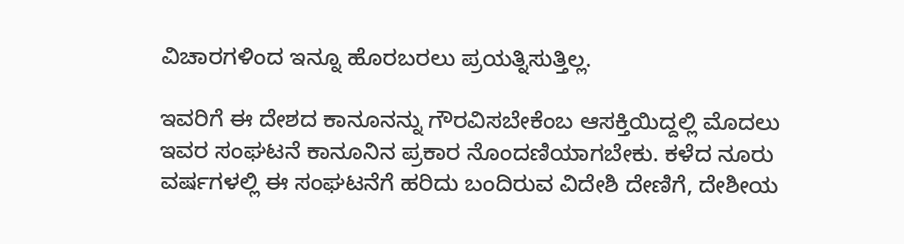ವಿಚಾರಗಳಿಂದ ಇನ್ನೂ ಹೊರಬರಲು ಪ್ರಯತ್ನಿಸುತ್ತಿಲ್ಲ.

ಇವರಿಗೆ ಈ ದೇಶದ ಕಾನೂನನ್ನು ಗೌರವಿಸಬೇಕೆಂಬ ಆಸಕ್ತಿಯಿದ್ದಲ್ಲಿ ಮೊದಲು ಇವರ ಸಂಘಟನೆ ಕಾನೂನಿನ ಪ್ರಕಾರ ನೊಂದಣಿಯಾಗಬೇಕು. ಕಳೆದ ನೂರು ವರ್ಷಗಳಲ್ಲಿ ಈ ಸಂಘಟನೆಗೆ ಹರಿದು ಬಂದಿರುವ ವಿದೇಶಿ ದೇಣಿಗೆ, ದೇಶೀಯ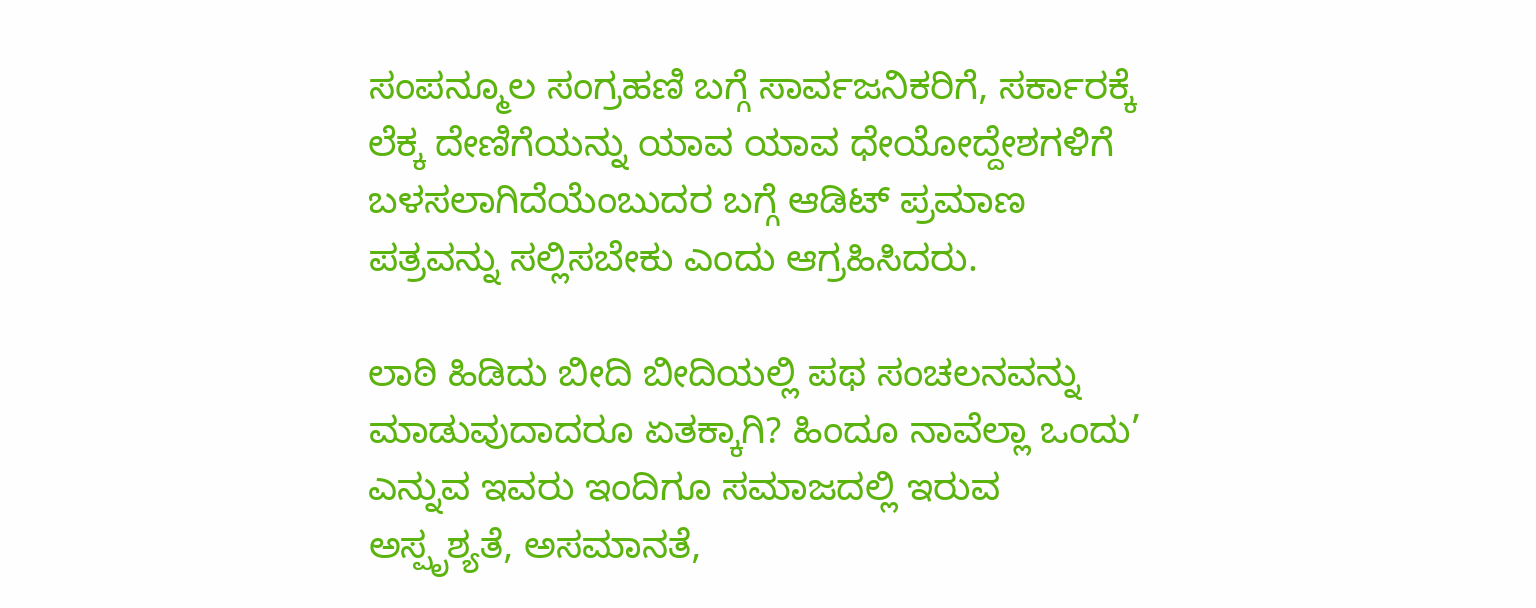ಸಂಪನ್ಮೂಲ ಸಂಗ್ರಹಣಿ ಬಗ್ಗೆ ಸಾರ್ವಜನಿಕರಿಗೆ, ಸರ್ಕಾರಕ್ಕೆ ಲೆಕ್ಕ ದೇಣಿಗೆಯನ್ನು ಯಾವ ಯಾವ ಧೇಯೋದ್ದೇಶಗಳಿಗೆ ಬಳಸಲಾಗಿದೆಯೆಂಬುದರ ಬಗ್ಗೆ ಆಡಿಟ್ ಪ್ರಮಾಣ ಪತ್ರವನ್ನು ಸಲ್ಲಿಸಬೇಕು ಎಂದು ಆಗ್ರಹಿಸಿದರು.

ಲಾಠಿ ಹಿಡಿದು ಬೀದಿ ಬೀದಿಯಲ್ಲಿ ಪಥ ಸಂಚಲನವನ್ನು ಮಾಡುವುದಾದರೂ ಏತಕ್ಕಾಗಿ? ಹಿಂದೂ ನಾವೆಲ್ಲಾ ಒಂದು’ ಎನ್ನುವ ಇವರು ಇಂದಿಗೂ ಸಮಾಜದಲ್ಲಿ ಇರುವ ಅಸ್ಪೃಶ್ಯತೆ, ಅಸಮಾನತೆ,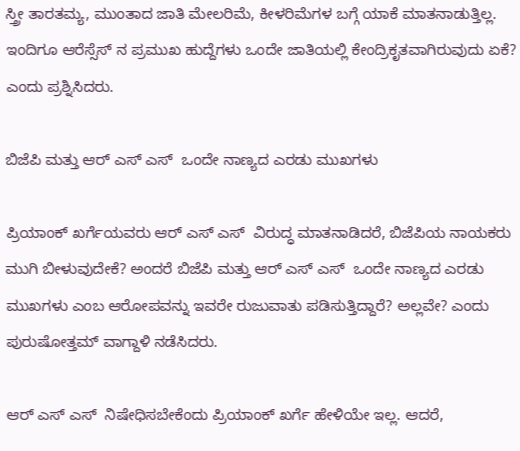ಸ್ತ್ರೀ ತಾರತಮ್ಯ, ಮುಂತಾದ ಜಾತಿ ಮೇಲರಿಮೆ, ಕೀಳರಿಮೆಗಳ ಬಗ್ಗೆ ಯಾಕೆ ಮಾತನಾಡುತ್ತಿಲ್ಲ. ಇಂದಿಗೂ ಆರೆಸ್ಸೆಸ್ ನ ಪ್ರಮುಖ ಹುದ್ದೆಗಳು ಒಂದೇ ಜಾತಿಯಲ್ಲಿ ಕೇಂದ್ರಿಕೃತವಾಗಿರುವುದು ಏಕೆ? ಎಂದು ಪ್ರಶ್ನಿಸಿದರು.

ಬಿಜೆಪಿ ಮತ್ತು ಆರ್ ಎಸ್ ಎಸ್  ಒಂದೇ ನಾಣ್ಯದ ಎರಡು ಮುಖಗಳು

ಪ್ರಿಯಾಂಕ್ ಖರ್ಗೆಯವರು ಆರ್ ಎಸ್ ಎಸ್  ವಿರುದ್ಧ ಮಾತನಾಡಿದರೆ, ಬಿಜೆಪಿಯ ನಾಯಕರು ಮುಗಿ ಬೀಳುವುದೇಕೆ? ಅಂದರೆ ಬಿಜೆಪಿ ಮತ್ತು ಆರ್ ಎಸ್ ಎಸ್  ಒಂದೇ ನಾಣ್ಯದ ಎರಡು ಮುಖಗಳು ಎಂಬ ಆರೋಪವನ್ನು ಇವರೇ ರುಜುವಾತು ಪಡಿಸುತ್ತಿದ್ದಾರೆ? ಅಲ್ಲವೇ? ಎಂದು ಪುರುಷೋತ್ತಮ್ ವಾಗ್ದಾಳಿ ನಡೆಸಿದರು.

ಆರ್ ಎಸ್ ಎಸ್  ನಿಷೇಧಿಸಬೇಕೆಂದು ಪ್ರಿಯಾಂಕ್ ಖರ್ಗೆ ಹೇಳಿಯೇ ಇಲ್ಲ. ಆದರೆ,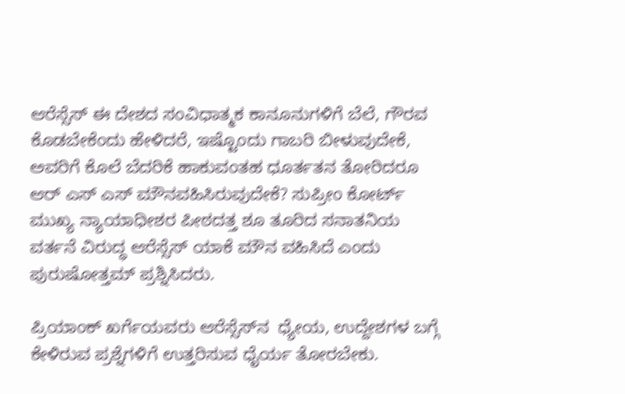ಆರೆಸ್ಸೆಸ್ ಈ ದೇಶದ ಸಂವಿಧಾತ್ಮಕ ಕಾನೂನುಗಳಿಗೆ ಬೆಲೆ, ಗೌರವ ಕೊಡಬೇಕೆಂದು ಹೇಳಿದರೆ, ಇಷ್ಟೊಂದು ಗಾಬರಿ ಬೀಳುವುದೇಕೆ, ಅವರಿಗೆ ಕೊಲೆ ಬೆದರಿಕೆ ಹಾಕುವಂತಹ ಧೂರ್ತತನ ತೋರಿದರೂ ಆರ್ ಎಸ್ ಎಸ್ ಮೌನವಹಿಸಿರುವುದೇಕೆ? ಸುಪ್ರೀಂ ಕೋರ್ಟ್‌ ಮುಖ್ಯ ನ್ಯಾಯಾಧೀಶರ ಪೀಠದತ್ತ ಶೂ ತೂರಿದ ಸನಾತನಿಯ ವರ್ತನೆ ವಿರುದ್ಧ ಆರೆಸ್ಸೆಸ್ ಯಾಕೆ ಮೌನ ವಹಿಸಿದೆ ಎಂದು ಪುರುಷೋತ್ತಮ್ ಪ್ರಶ್ನಿಸಿದರು.

ಪ್ರಿಯಾಂಕ್ ಖರ್ಗೆಯವರು ಆರೆಸ್ಸೆಸ್‌ನ  ಧ್ಯೇಯ, ಉದ್ದೇಶಗಳ ಬಗ್ಗೆ ಕೇಳಿರುವ ಪ್ರಶ್ನೆಗಳಿಗೆ ಉತ್ತರಿಸುವ ಧೈರ್ಯ ತೋರಬೇಕು.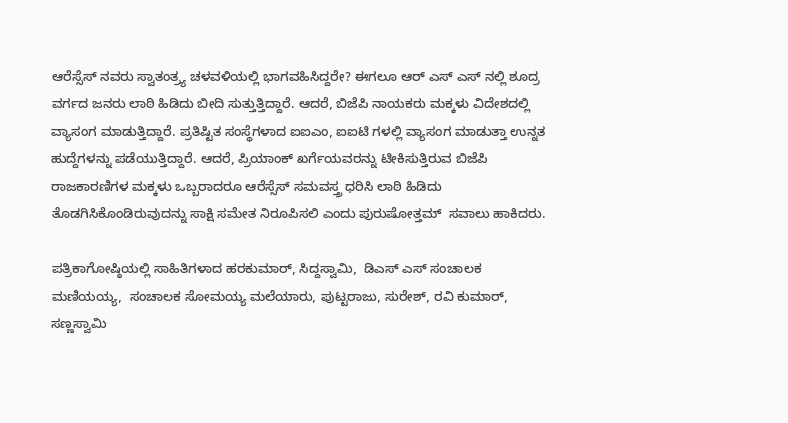ಆರೆಸ್ಸೆಸ್‌ ನವರು ಸ್ವಾತಂತ್ರ್ಯ ಚಳವಳಿಯಲ್ಲಿ ಭಾಗವಹಿಸಿದ್ದರೇ? ಈಗಲೂ ಆರ್ ಎಸ್ ಎಸ್ ನಲ್ಲಿ ಶೂದ್ರ ವರ್ಗದ ಜನರು ಲಾಠಿ ಹಿಡಿದು ಬೀದಿ ಸುತ್ತುತ್ತಿದ್ದಾರೆ. ಆದರೆ, ಬಿಜೆಪಿ ನಾಯಕರು ಮಕ್ಕಳು ವಿದೇಶದಲ್ಲಿ ವ್ಯಾಸಂಗ ಮಾಡುತ್ತಿದ್ದಾರೆ. ಪ್ರತಿಷ್ಟಿತ ಸಂಸ್ಥೆಗಳಾದ ಐಐಎಂ, ಐಐಟಿ ಗಳಲ್ಲಿ ವ್ಯಾಸಂಗ ಮಾಡುತ್ತಾ ಉನ್ನತ ಹುದ್ದೆಗಳನ್ನು ಪಡೆಯುತ್ತಿದ್ದಾರೆ. ಆದರೆ, ಪ್ರಿಯಾಂಕ್ ಖರ್ಗೆಯವರನ್ನು ಟೀಕಿಸುತ್ತಿರುವ ಬಿಜೆಪಿ ರಾಜಕಾರಣಿಗಳ ಮಕ್ಕಳು ಒಬ್ಬರಾದರೂ ಆರೆಸ್ಸೆಸ್ ಸಮವಸ್ತ್ರ ಧರಿಸಿ ಲಾಠಿ ಹಿಡಿದು ತೊಡಗಿಸಿಕೊಂಡಿರುವುದನ್ನು ಸಾಕ್ಷಿ ಸಮೇತ ನಿರೂಪಿಸಲಿ ಎಂದು ಪುರುಷೋತ್ತಮ್  ಸವಾಲು ಹಾಕಿದರು.

ಪತ್ರಿಕಾಗೋಷ್ಠಿಯಲ್ಲಿ ಸಾಹಿತಿಗಳಾದ ಹರಕುಮಾರ್, ಸಿದ್ದಸ್ವಾಮಿ,  ಡಿಎಸ್ ಎಸ್ ಸಂಚಾಲಕ ಮಣಿಯಯ್ಯ,  ಸಂಚಾಲಕ ಸೋಮಯ್ಯ ಮಲೆಯಾರು, ಪುಟ್ಟರಾಜು, ಸುರೇಶ್, ರವಿ ಕುಮಾರ್, ಸಣ್ಣಸ್ವಾಮಿ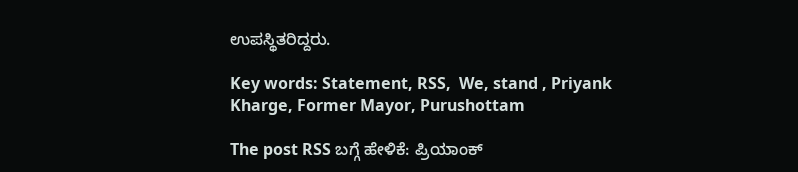ಉಪಸ್ಥಿತರಿದ್ದರು.

Key words: Statement, RSS,  We, stand , Priyank Kharge, Former Mayor, Purushottam

The post RSS ಬಗ್ಗೆ ಹೇಳಿಕೆ: ಪ್ರಿಯಾಂಕ್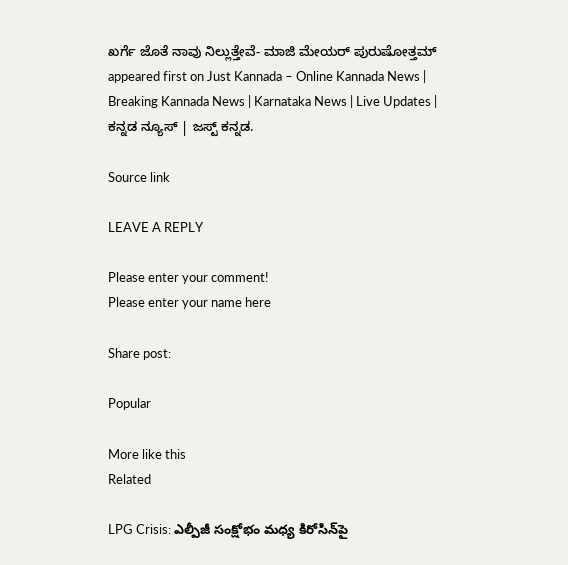ಖರ್ಗೆ ಜೊತೆ ನಾವು ನಿಲ್ಲುತ್ತೇವೆ- ಮಾಜಿ ಮೇಯರ್ ಪುರುಷೋತ್ತಮ್ appeared first on Just Kannada – Online Kannada News | Breaking Kannada News | Karnataka News | Live Updates | ಕನ್ನಡ ನ್ಯೂಸ್ | ಜಸ್ಟ್ ಕನ್ನಡ.

Source link

LEAVE A REPLY

Please enter your comment!
Please enter your name here

Share post:

Popular

More like this
Related

LPG Crisis: ఎల్పీజీ సంక్షోభం మధ్య కిరోసిన్‌పై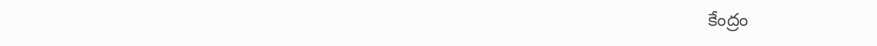కేంద్రం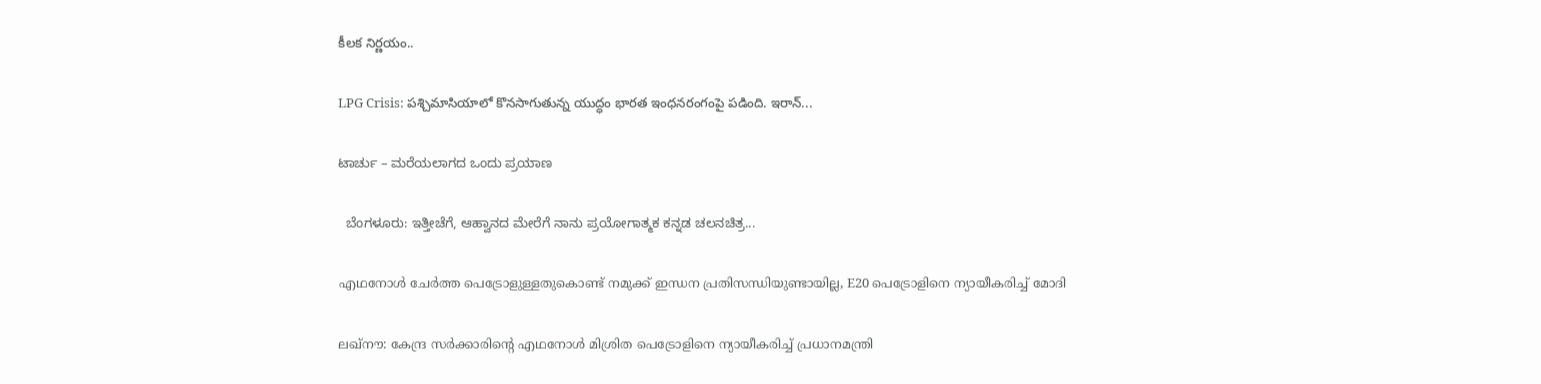కీలక నిర్ణయం..

LPG Crisis: పశ్చిమాసియాలో కొనసాగుతున్న యుద్ధం భారత ఇంధనరంగంపై పడింది. ఇరాన్...

ಟಾರ್ಚು – ಮರೆಯಲಾಗದ ಒಂದು ಪ್ರಯಾಣ

  ಬೆಂಗಳೂರು: ಇತ್ತೀಚೆಗೆ, ಆಹ್ವಾನದ ಮೇರೆಗೆ ನಾನು ಪ್ರಯೋಗಾತ್ಮಕ ಕನ್ನಡ ಚಲನಚಿತ್ರ...

എഥനോള്‍ ചേര്‍ത്ത പെട്രോളുള്ളതുകൊണ്ട് നമുക്ക് ഇന്ധന പ്രതിസന്ധിയുണ്ടായില്ല, E20 പെട്രോളിനെ ന്യായീകരിച്ച് മോദി

ലഖ്‌നൗ: കേന്ദ്ര സര്‍ക്കാരിന്റെ എഥനോള്‍ മിശ്രിത പെട്രോളിനെ ന്യായീകരിച്ച് പ്രധാനമന്ത്രി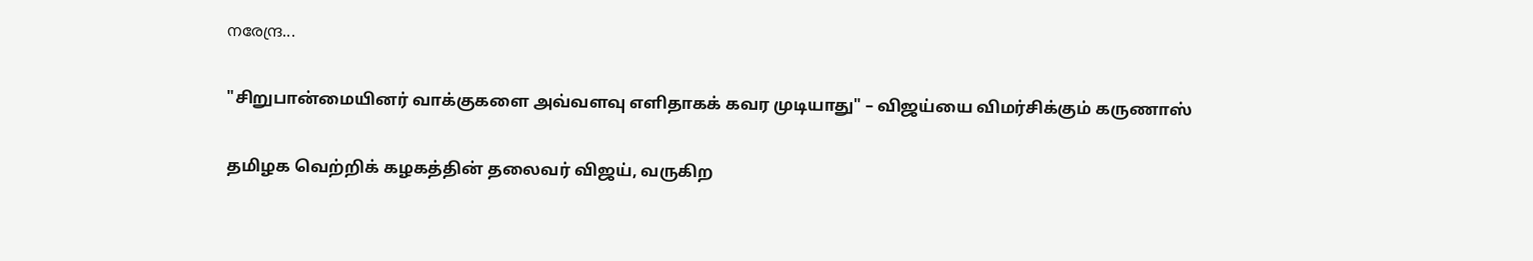നരേന്ദ്ര...

"சிறுபான்மையினர் வாக்குகளை அவ்வளவு எளிதாகக் கவர முடியாது" – விஜய்யை விமர்சிக்கும் கருணாஸ்

தமிழக வெற்றிக் கழகத்தின் தலைவர் விஜய், வருகிற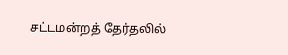சட்டமன்றத் தேர்தலில்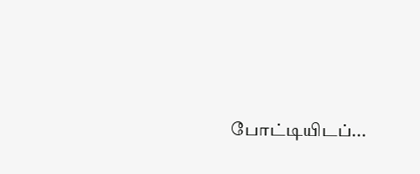போட்டியிடப்...